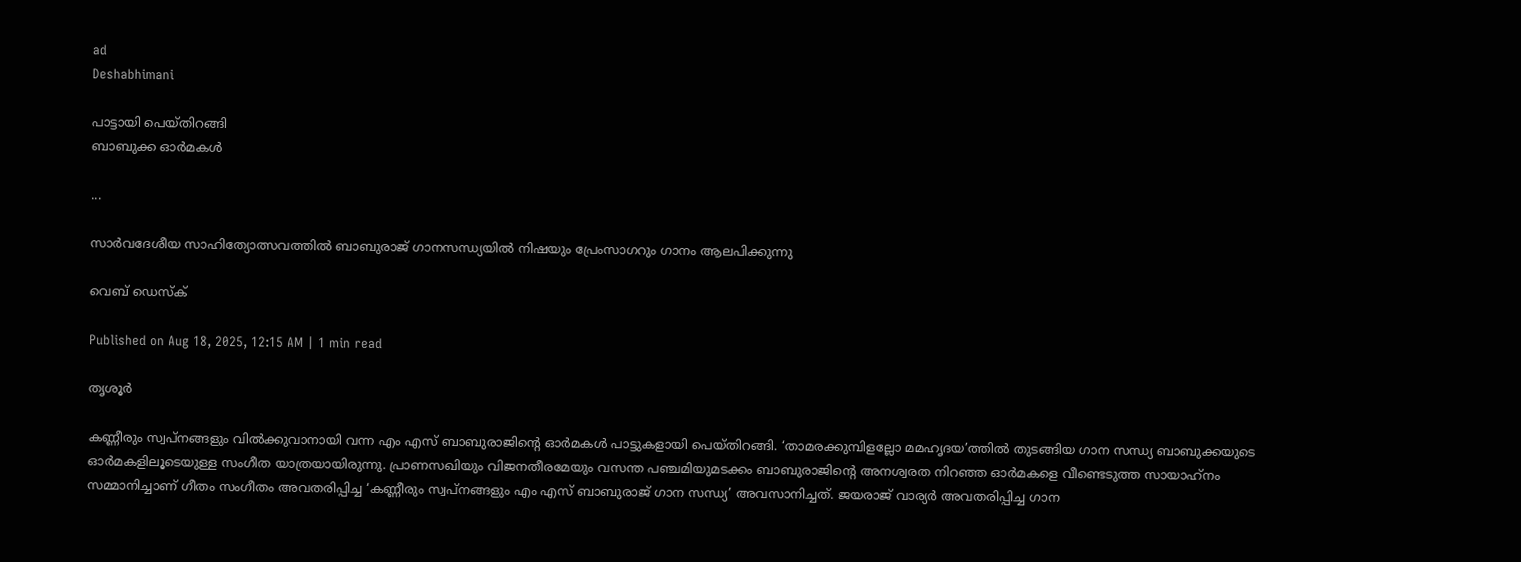ad
Deshabhimani

പാട്ടായി പെയ്‌തിറങ്ങി
ബാബുക്ക ഓർമകൾ

...

സാർവദേശീയ സാഹിത്യോത്സവത്തിൽ ബാബുരാജ്‌ ഗാനസന്ധ്യയിൽ നിഷയും പ്രേംസാഗറും ഗാനം ആലപിക്കുന്നു

വെബ് ഡെസ്ക്

Published on Aug 18, 2025, 12:15 AM | 1 min read

തൃശൂർ

കണ്ണീരും സ്വപ്നങ്ങളും വിൽക്കുവാനായി വന്ന എം എസ്‌ ബാബുരാജിന്റെ ഓർമകൾ പാട്ടുകളായി പെയ്‌തിറങ്ങി. ‘താമരക്കുമ്പിളല്ലോ മമഹൃദയ’ത്തിൽ തുടങ്ങിയ ഗാന സന്ധ്യ ബാബുക്കയുടെ ഓർമകളിലൂടെയുള്ള സംഗീത യാത്രയായിരുന്നു. പ്രാണസഖിയും വിജനതീരമേയും വസന്ത പഞ്ചമിയുമടക്കം ബാബുരാജിന്റെ അനശ്വരത നിറഞ്ഞ ഓർമകളെ വീണ്ടെടുത്ത സായാഹ്‌നം സമ്മാനിച്ചാണ്‌ ഗീതം സംഗീതം അവതരിപ്പിച്ച ‘കണ്ണീരും സ്വപ്‌നങ്ങളും എം എസ്‌ ബാബുരാജ്‌ ഗാന സന്ധ്യ’ അവസാനിച്ചത്‌. ജയരാജ്‌ വാര്യർ അവതരിപ്പിച്ച ഗാന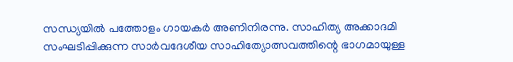സന്ധ്യയിൽ പത്തോളം ഗായകർ അണിനിരന്നു. സാഹിത്യ അക്കാദമി സംഘടിപ്പിക്കുന്ന സാർവദേശീയ സാഹിത്യോത്സവത്തിന്റെ ഭാഗമായുള്ള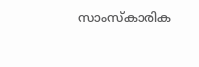സാംസ്‌കാരിക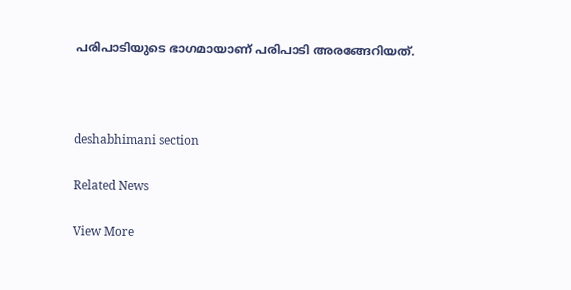പരിപാടിയുടെ ഭാഗമായാണ്‌ പരിപാടി അരങ്ങേറിയത്‌.



deshabhimani section

Related News

View More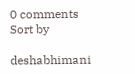0 comments
Sort by

deshabhimani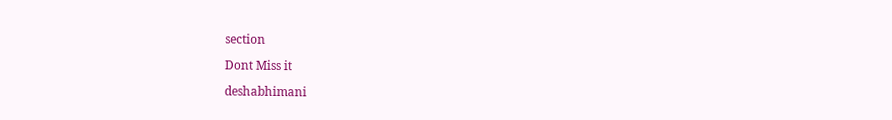section

Dont Miss it

deshabhimani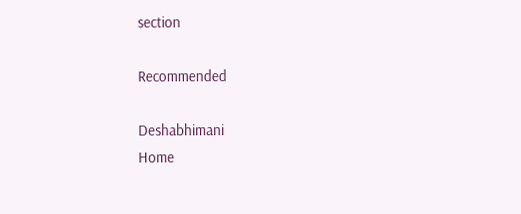section

Recommended

Deshabhimani
Home